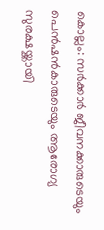കൊല്ലം: സർക്കാർ ജീവനക്കാരുടെയും പെൻഷൻകാരുടെയും ആരോഗ്യ സുരക്ഷയ്ക്കായി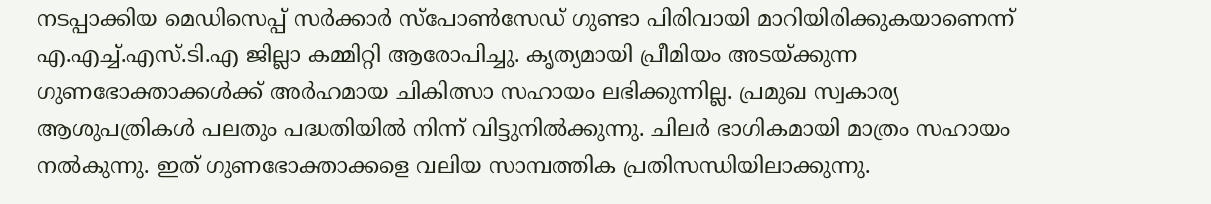നടപ്പാക്കിയ മെഡിസെപ്പ് സർക്കാർ സ്പോൺസേഡ് ഗുണ്ടാ പിരിവായി മാറിയിരിക്കുകയാണെന്ന് എ.എച്ച്.എസ്.ടി.എ ജില്ലാ കമ്മിറ്റി ആരോപിച്ചു. കൃത്യമായി പ്രീമിയം അടയ്ക്കുന്ന ഗുണഭോക്താക്കൾക്ക് അർഹമായ ചികിത്സാ സഹായം ലഭിക്കുന്നില്ല. പ്രമുഖ സ്വകാര്യ ആശുപത്രികൾ പലതും പദ്ധതിയിൽ നിന്ന് വിട്ടുനിൽക്കുന്നു. ചിലർ ഭാഗികമായി മാത്രം സഹായം നൽകുന്നു. ഇത് ഗുണഭോക്താക്കളെ വലിയ സാമ്പത്തിക പ്രതിസന്ധിയിലാക്കുന്നു.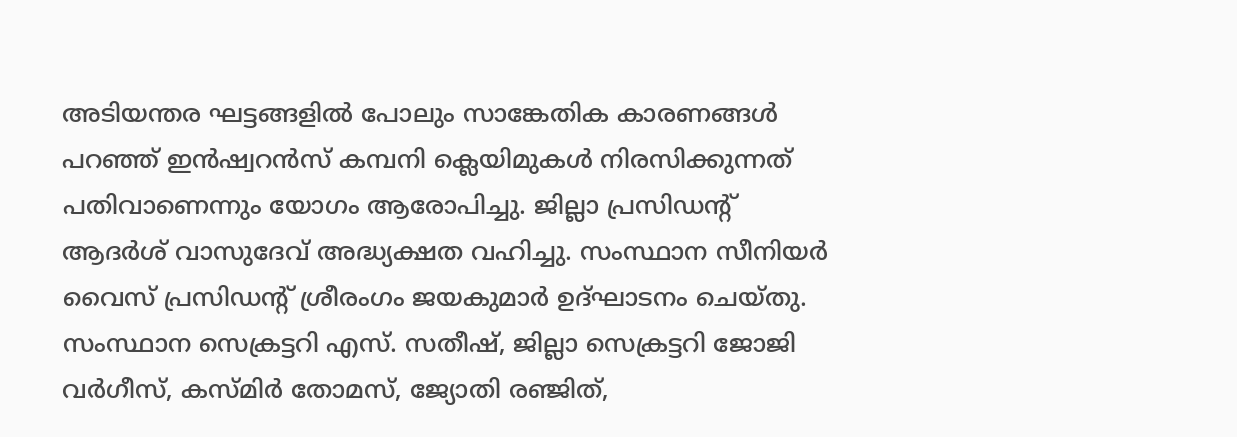അടിയന്തര ഘട്ടങ്ങളിൽ പോലും സാങ്കേതിക കാരണങ്ങൾ പറഞ്ഞ് ഇൻഷ്വറൻസ് കമ്പനി ക്ലെയിമുകൾ നിരസിക്കുന്നത് പതിവാണെന്നും യോഗം ആരോപിച്ചു. ജില്ലാ പ്രസിഡന്റ് ആദർശ് വാസുദേവ് അദ്ധ്യക്ഷത വഹിച്ചു. സംസ്ഥാന സീനിയർ വൈസ് പ്രസിഡന്റ് ശ്രീരംഗം ജയകുമാർ ഉദ്ഘാടനം ചെയ്തു. സംസ്ഥാന സെക്രട്ടറി എസ്. സതീഷ്, ജില്ലാ സെക്രട്ടറി ജോജി വർഗീസ്, കസ്മിർ തോമസ്, ജ്യോതി രഞ്ജിത്,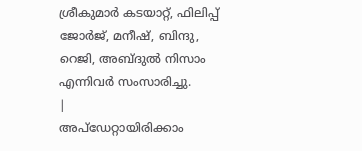ശ്രീകുമാർ കടയാറ്റ്, ഫിലിപ്പ് ജോർജ്, മനീഷ്, ബിന്ദു, റെജി, അബ്ദുൽ നിസാം എന്നിവർ സംസാരിച്ചു.
|
അപ്ഡേറ്റായിരിക്കാം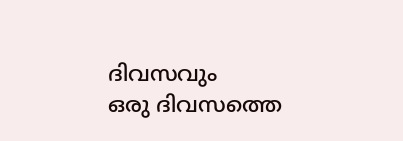ദിവസവും
ഒരു ദിവസത്തെ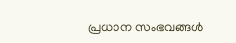പ്രധാന സംഭവങ്ങൾ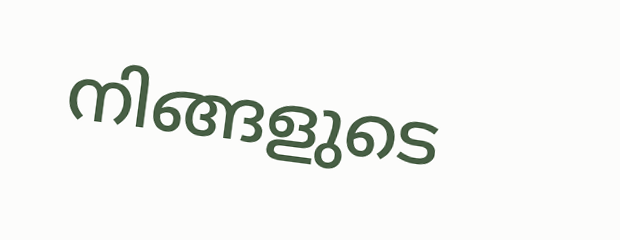നിങ്ങളുടെ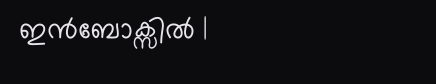ഇൻബോക്സിൽ |